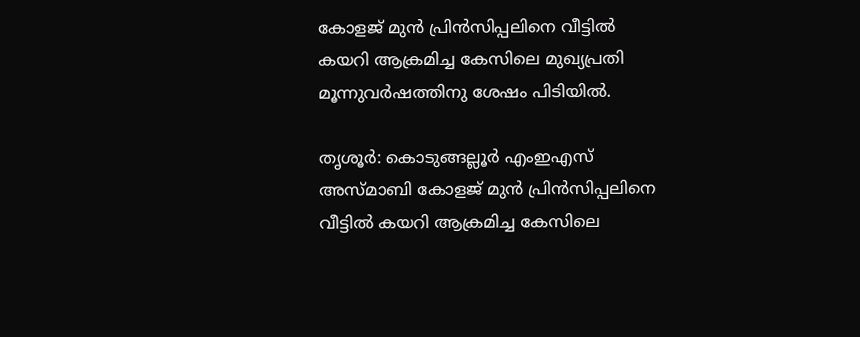കോളജ് മുന്‍ പ്രിന്‍സിപ്പലിനെ വീട്ടില്‍ കയറി ആക്രമിച്ച കേസിലെ മുഖ്യപ്രതി മൂന്നുവര്‍ഷത്തിനു ശേഷം പിടിയില്‍.

തൃശൂര്‍: കൊടുങ്ങല്ലൂര്‍ എംഇഎസ് അസ്മാബി കോളജ് മുന്‍ പ്രിന്‍സിപ്പലിനെ വീട്ടില്‍ കയറി ആക്രമിച്ച കേസിലെ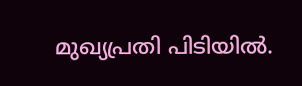മുഖ്യപ്രതി പിടിയില്‍.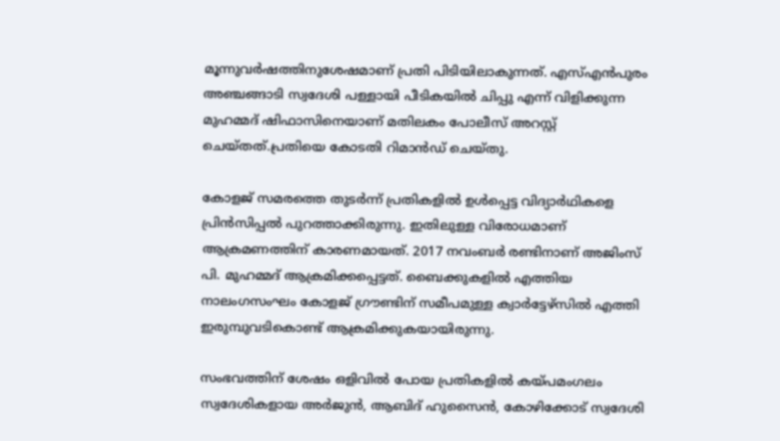മൂന്നുവര്‍ഷത്തിനുശേഷമാണ് പ്രതി പിടിയിലാകുന്നത്. എസ്എന്‍പുരം അഞ്ചങ്ങാടി സ്വദേശി പള്ളായി പീടികയില്‍ ചിപ്പു എന്ന് വിളിക്കുന്ന മുഹമ്മദ് ഷിഫാസിനെയാണ് മതിലകം പോലീസ് അറസ്റ്റ് ചെയ്തത്.പ്രതിയെ കോടതി റിമാന്‍ഡ് ചെയ്തു.

കോളജ് സമരത്തെ തുടര്‍ന്ന് പ്രതികളില്‍ ഉള്‍പ്പെട്ട വിദ്യാര്‍ഥികളെ പ്രിന്‍സിപ്പല്‍ പുറത്താക്കിരുന്നു. ഇതിലുള്ള വിരോധമാണ് ആക്രമണത്തിന് കാരണമായത്. 2017 നവംബര്‍ രണ്ടിനാണ് അജിംസ് പി. മുഹമ്മദ് ആക്രമിക്കപ്പെട്ടത്. ബൈക്കുകളില്‍ എത്തിയ നാലംഗസംഘം കോളജ് ഗ്രൗണ്ടിന് സമീപമുള്ള ക്വാര്‍ട്ടേഴ്സില്‍ എത്തി ഇരുമ്പുവടികൊണ്ട് ആക്രമിക്കുകയായിരുന്നു.

സംഭവത്തിന് ശേഷം ഒളിവില്‍ പോയ പ്രതികളില്‍ കയ്പമംഗലം സ്വദേശികളായ അര്‍ജുന്‍, ആബിദ് ഹുസൈന്‍, കോഴിക്കോട് സ്വദേശി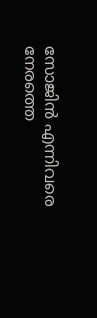സോജിന്‍ എന്നിവരെ നേരത്തെ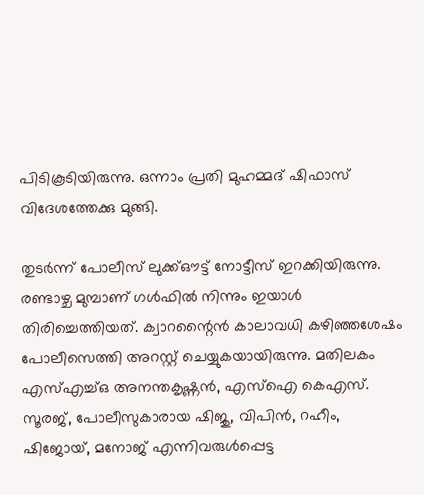പിടികൂടിയിരുന്നു. ഒന്നാം പ്രതി മുഹമ്മദ് ഷിഫാസ് വിദേശത്തേക്കു മുങ്ങി.

തുടര്‍ന്ന് പോലീസ് ലുക്ക്ഔട്ട് നോട്ടീസ് ഇറക്കിയിരുന്നു. രണ്ടാഴ്ച മുമ്പാണ് ഗള്‍ഫില്‍ നിന്നും ഇയാള്‍ തിരിച്ചെത്തിയത്. ക്വാറന്റൈന്‍ കാലാവധി കഴിഞ്ഞശേഷം പോലീസെത്തി അറസ്റ്റ് ചെയ്യുകയായിരുന്നു. മതിലകം എസ്എച്ച്ഒ അനന്തകൃഷ്ണന്‍, എസ്‌ഐ കെഎസ്. സൂരജ്, പോലീസുകാരായ ഷിജു, വിപിന്‍, റഹീം, ഷിജോയ്, മനോജ് എന്നിവരുള്‍പ്പെട്ട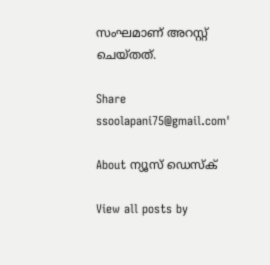സംഘമാണ് അറസ്റ്റ് ചെയ്തത്.

Share
ssoolapani75@gmail.com'

About ന്യൂസ് ഡെസ്ക്

View all posts by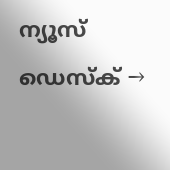ന്യൂസ് ഡെസ്ക് →